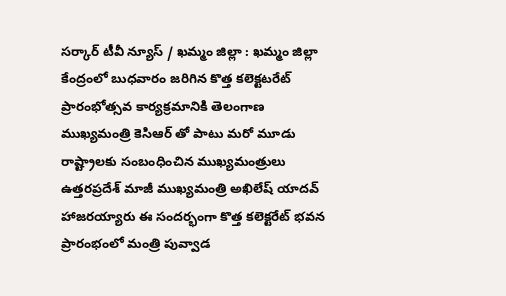సర్కార్ టీవీ న్యూస్ / ఖమ్మం జిల్లా : ఖమ్మం జిల్లా కేంద్రంలో బుధవారం జరిగిన కొత్త కలెక్టటరేట్ ప్రారంభోత్సవ కార్యక్రమానికి తెలంగాణ ముఖ్యమంత్రి కెసిఆర్ తో పాటు మరో మూడు రాష్ట్రాలకు సంబంధించిన ముఖ్యమంత్రులు ఉత్తరప్రదేశ్ మాజీ ముఖ్యమంత్రి అఖిలేష్ యాదవ్ హాజరయ్యారు ఈ సందర్భంగా కొత్త కలెక్టరేట్ భవన ప్రారంభంలో మంత్రి పువ్వాడ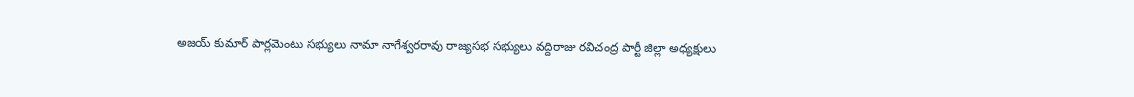అజయ్ కుమార్ పార్లమెంటు సభ్యులు నామా నాగేశ్వరరావు రాజ్యసభ సభ్యులు వద్దిరాజు రవిచంద్ర పార్టీ జిల్లా అధ్యక్షులు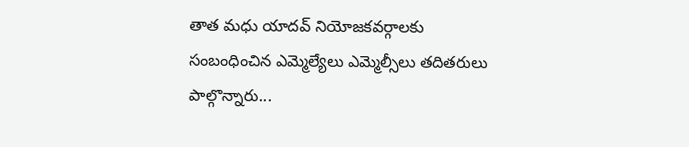తాత మధు యాదవ్ నియోజకవర్గాలకు సంబంధించిన ఎమ్మెల్యేలు ఎమ్మెల్సీలు తదితరులు పాల్గొన్నారు...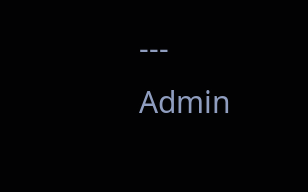---
Admin